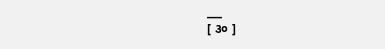___
[ ૩૦ ]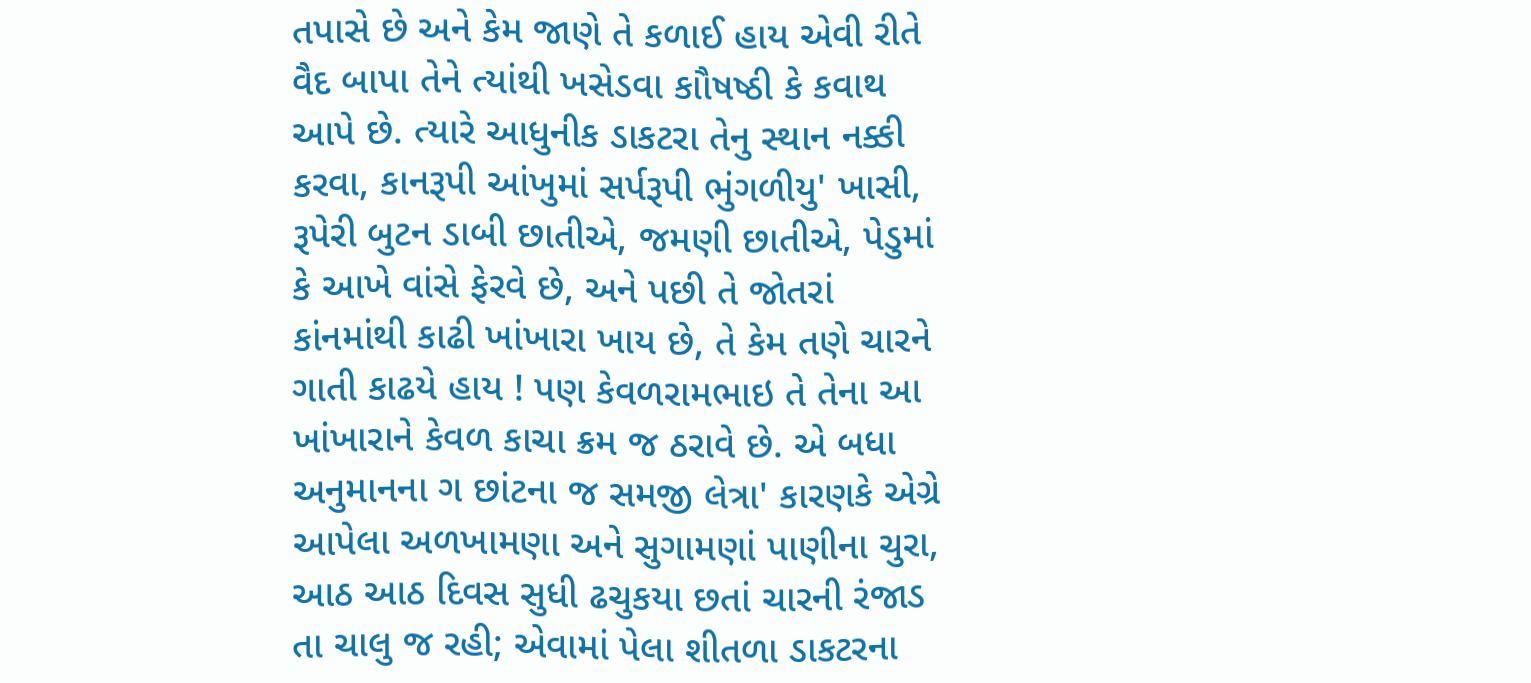તપાસે છે અને કેમ જાણે તે કળાઈ હાય એવી રીતે વૈદ બાપા તેને ત્યાંથી ખસેડવા કાૌષષ્ઠી કે કવાથ આપે છે. ત્યારે આધુનીક ડાકટરા તેનુ સ્થાન નક્કી કરવા, કાનરૂપી આંખુમાં સર્પરૂપી ભુંગળીયુ' ખાસી, રૂપેરી બુટન ડાબી છાતીએ, જમણી છાતીએ, પેડુમાં કે આખે વાંસે ફેરવે છે, અને પછી તે જોતરાં કાંનમાંથી કાઢી ખાંખારા ખાય છે, તે કેમ તણે ચારને ગાતી કાઢયે હાય ! પણ કેવળરામભાઇ તે તેના આ ખાંખારાને કેવળ કાચા ક્રમ જ ઠરાવે છે. એ બધા અનુમાનના ગ છાંટના જ સમજી લેત્રા' કારણકે એગ્રે આપેલા અળખામણા અને સુગામણાં પાણીના ચુરા, આઠ આઠ દિવસ સુધી ઢચુકયા છતાં ચારની રંજાડ તા ચાલુ જ રહી; એવામાં પેલા શીતળા ડાકટરના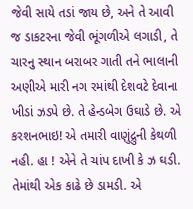જેવી સાયે તડાં જાય છે, અને તે આવી જ ડાકટરના જેવી ભૂંગળીએ લગાડી, તે ચારનુ સ્થાન બરાબર ગાતી તને ભાલાની અણીએ મારી નગ રમાંથી દેશવટે દેવાના ખીડાં ઝડપે છે. તે હેન્ડબેગ ઉઘાડે છે. એ કરશનભાઇ! એ તમારી વાણુંદ્રુની કેથળી નહી. હા ! એને તે ચાંપ દાખી કે ઝ ઘડી. તેમાંથી એક કાઢે છે ડામડી. એ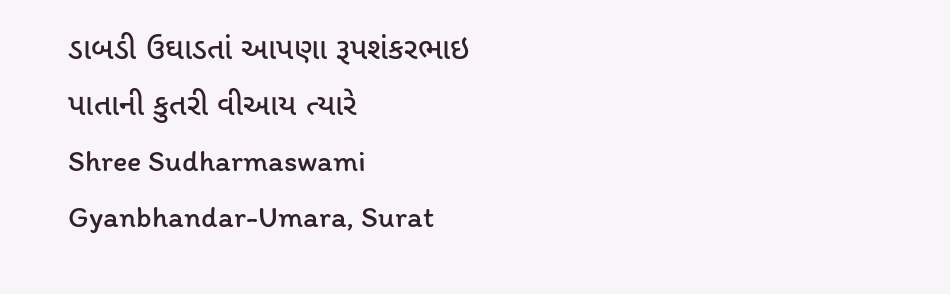ડાબડી ઉઘાડતાં આપણા રૂપશંકરભાઇ પાતાની કુતરી વીઆય ત્યારે
Shree Sudharmaswami Gyanbhandar-Umara, Surat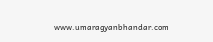www.umaragyanbhandar.com